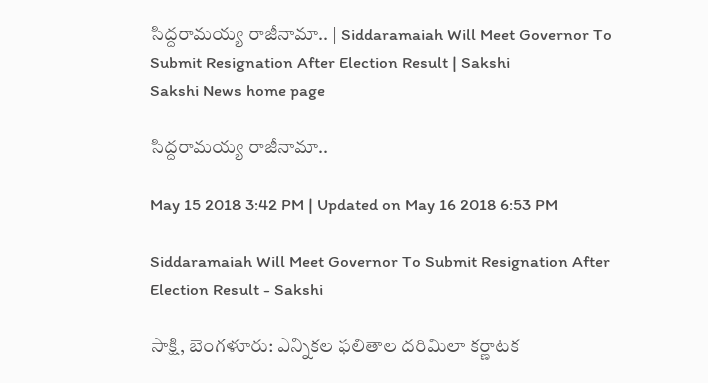సిద్దరామయ్య రాజీనామా.. | Siddaramaiah Will Meet Governor To Submit Resignation After Election Result | Sakshi
Sakshi News home page

సిద్దరామయ్య రాజీనామా..

May 15 2018 3:42 PM | Updated on May 16 2018 6:53 PM

Siddaramaiah Will Meet Governor To Submit Resignation After Election Result - Sakshi

సాక్షి, బెంగళూరు: ఎన్నికల ఫలితాల దరిమిలా కర్ణాటక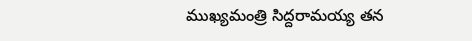ముఖ్యమంత్రి సిద్దరామయ్య తన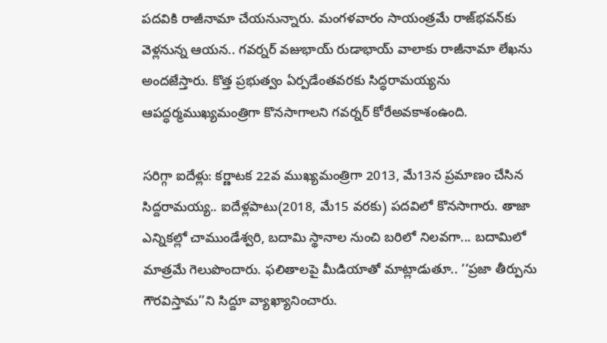పదవికి రాజీనామా చేయనున్నారు. మంగళవారం సాయంత్రమే రాజ్‌భవన్‌కు వెళ్లనున్న ఆయన.. గవర్నర్‌ వజుభాయ్‌ రుడాభాయ్‌ వాలాకు రాజీనామా లేఖను అందజేస్తారు. కొత్త ప్రభుత్వం ఏర్పడేంతవరకు సిద్ధరామయ్యను ఆపద్ధర్మముఖ్యమంత్రిగా కొనసాగాలని గవర్నర్‌ కోరేఅవకాశంఉంది.

సరిగ్గా ఐదేళ్లు: కర్ణాటక 22వ ముఖ్యమంత్రిగా 2013, మే13న ప్రమాణం చేసిన సిద్దరామయ్య.. ఐదేళ్లపాటు(2018, మే15 వరకు) పదవిలో కొనసాగారు. తాజా ఎన్నికల్లో చాముండేశ్వరి, బదామి స్థానాల నుంచి బరిలో నిలవగా... బదామిలో మాత్రమే గెలుపొందారు. ఫలితాలపై మీడియాతో మాట్లాడుతూ.. ‘‘ప్రజా తీర్పును గౌరవిస్తామ’’ని సిద్దూ వ్యాఖ్యానించారు.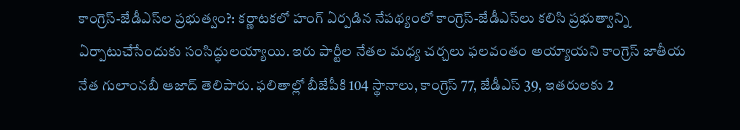కాంగ్రెస్‌-జేడీఎస్‌ల ప్రభుత్వం?: కర్ణాటకలో హంగ్‌ ఏర్పడిన నేపథ్యంలో కాంగ్రెస్‌-జేడీఎస్‌లు కలిసి ప్రభుత్వాన్ని ఏర్పాటుచేసేందుకు సంసిద్ధులయ్యాయి. ఇరు పార్టీల నేతల మధ్య చర్చలు ఫలవంతం అయ్యాయని కాంగ్రెస్‌ జాతీయ నేత గులాంనబీ ఆజాద్‌ తెలిపారు. ఫలితాల్లో బీజేపీకి 104 స్థానాలు, కాంగ్రెస్‌ 77, జేడీఎస్‌ 39, ఇతరులకు 2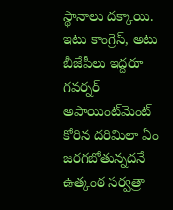స్థానాలు దక్కాయి. ఇటు కాంగ్రెస్‌, అటు బీజేపీలు ఇద్దరూ గవర్నర్‌ అపాయింట్‌మెంట్‌ కోరిన దరిమిలా ఏం జరగబోతున్నదనే ఉత్కంఠ సర్వత్రా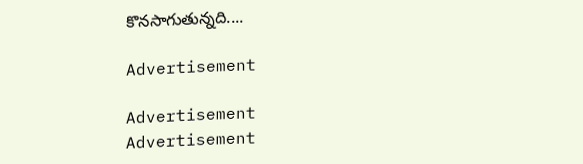కొనసాగుతున్నది....

Advertisement

Advertisement
Advertisement